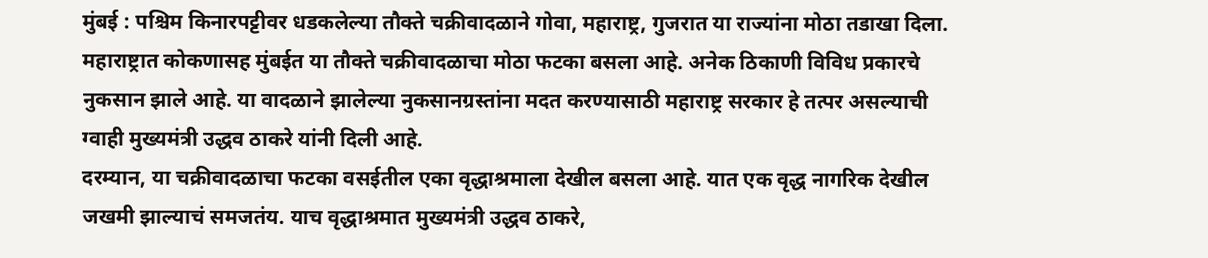मुंबई : पश्चिम किनारपट्टीवर धडकलेल्या तौक्ते चक्रीवादळाने गोवा, महाराष्ट्र, गुजरात या राज्यांना मोठा तडाखा दिला. महाराष्ट्रात कोकणासह मुंबईत या तौक्ते चक्रीवादळाचा मोठा फटका बसला आहे. अनेक ठिकाणी विविध प्रकारचे नुकसान झाले आहे. या वादळाने झालेल्या नुकसानग्रस्तांना मदत करण्यासाठी महाराष्ट्र सरकार हे तत्पर असल्याची ग्वाही मुख्यमंत्री उद्धव ठाकरे यांनी दिली आहे.
दरम्यान, या चक्रीवादळाचा फटका वसईतील एका वृद्धाश्रमाला देखील बसला आहे. यात एक वृद्ध नागरिक देखील जखमी झाल्याचं समजतंय. याच वृद्धाश्रमात मुख्यमंत्री उद्धव ठाकरे,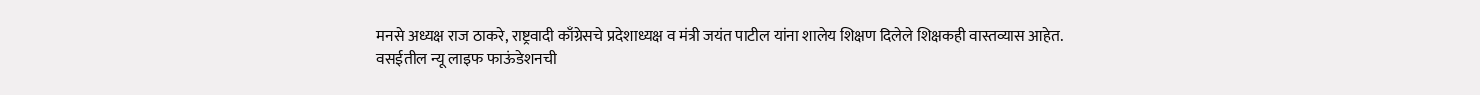मनसे अध्यक्ष राज ठाकरे, राष्ट्रवादी काँग्रेसचे प्रदेशाध्यक्ष व मंत्री जयंत पाटील यांना शालेय शिक्षण दिलेले शिक्षकही वास्तव्यास आहेत.
वसईतील न्यू लाइफ फाऊंडेशनची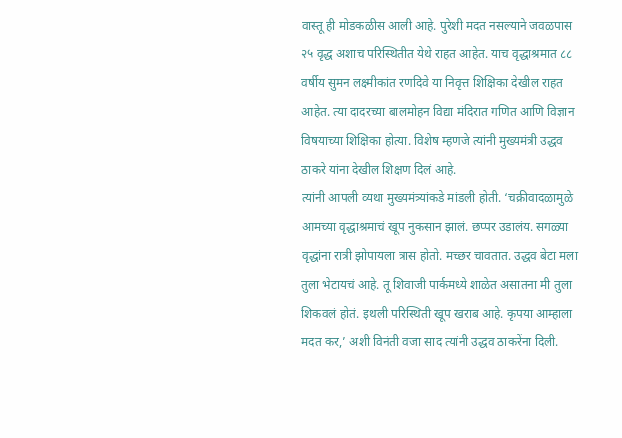वास्तू ही मोडकळीस आली आहे. पुरेशी मदत नसल्याने जवळपास २५ वृद्ध अशाच परिस्थितीत येथे राहत आहेत. याच वृद्धाश्रमात ८८ वर्षीय सुमन लक्ष्मीकांत रणदिवे या निवृत्त शिक्षिका देखील राहत आहेत. त्या दादरच्या बालमोहन विद्या मंदिरात गणित आणि विज्ञान विषयाच्या शिक्षिका होत्या. विशेष म्हणजे त्यांनी मुख्यमंत्री उद्धव ठाकरे यांना देखील शिक्षण दिलं आहे.
त्यांनी आपली व्यथा मुख्यमंत्र्यांकडे मांडली होती. ‘चक्रीवादळामुळे आमच्या वृद्धाश्रमाचं खूप नुकसान झालं. छप्पर उडालंय. सगळ्या वृद्धांना रात्री झोपायला त्रास होतो. मच्छर चावतात. उद्धव बेटा मला तुला भेटायचं आहे. तू शिवाजी पार्कमध्ये शाळेत असातना मी तुला शिकवलं होतं. इथली परिस्थिती खूप खराब आहे. कृपया आम्हाला मदत कर,’ अशी विनंती वजा साद त्यांनी उद्धव ठाकरेंना दिली.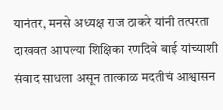यानंतर, मनसे अध्यक्ष राज ठाकरे यांनी तत्परता दाखवत आपल्या शिक्षिका रणदिवे बाई यांच्याशी संवाद साधला असून तात्काळ मदतीचं आश्वासन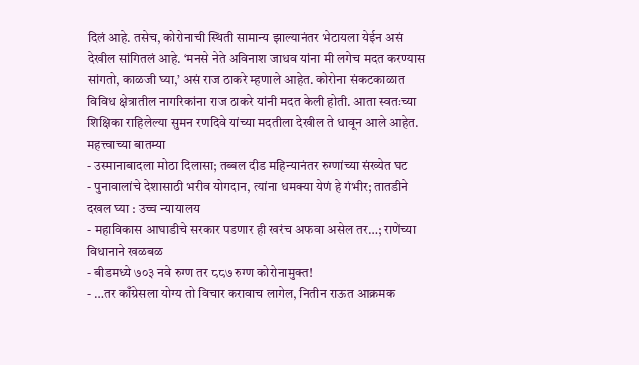दिलं आहे. तसेच, कोरोनाची स्थिती सामान्य झाल्यानंतर भेटायला येईन असं देखील सांगितलं आहे. ‘मनसे नेते अविनाश जाधव यांना मी लगेच मदत करण्यास सांगतो, काळजी घ्या,’ असं राज ठाकरे म्हणाले आहेत. कोरोना संकटकाळात विविध क्षेत्रातील नागरिकांना राज ठाकरे यांनी मदत केली होती. आता स्वतःच्या शिक्षिका राहिलेल्या सुमन रणदिवे यांच्या मदतीला देखील ते धावून आले आहेत.
महत्त्वाच्या बातम्या
- उस्मानाबादला मोठा दिलासा; तब्बल दीड महिन्यानंतर रुग्णांच्या संख्येत घट
- पुनावालांचे देशासाठी भरीव योगदान, त्यांना धमक्या येणं हे गंभीर; तातडीने दखल घ्या : उच्च न्यायालय
- महाविकास आघाडीचे सरकार पडणार ही खरंच अफवा असेल तर…; राणेंच्या विधानाने खळबळ
- बीडमध्ये ७०३ नवे रुग्ण तर ८८७ रुग्ण कोरोनामुक्त!
- …तर काँग्रेसला योग्य तो विचार करावाच लागेल, नितीन राऊत आक्रमक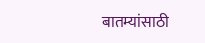बातम्यांसाठी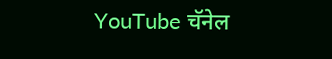YouTube चॅनेल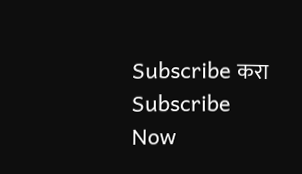Subscribe करा
Subscribe Now